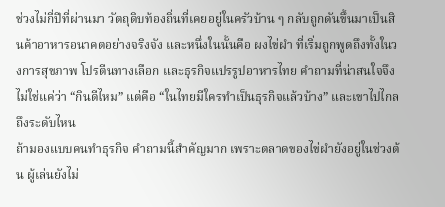ช่วงไม่กี่ปีที่ผ่านมา วัตถุดิบท้องถิ่นที่เคยอยู่ในครัวบ้าน ๆ กลับถูกดันขึ้นมาเป็นสินค้าอาหารอนาคตอย่างจริงจัง และหนึ่งในนั้นคือ ผงไข่ผำ ที่เริ่มถูกพูดถึงทั้งในวงการสุขภาพ โปรตีนทางเลือก และธุรกิจแปรรูปอาหารไทย คำถามที่น่าสนใจจึงไม่ใช่แค่ว่า “กินดีไหม” แต่คือ “ในไทยมีใครทำเป็นธุรกิจแล้วบ้าง” และเขาไปไกลถึงระดับไหน
ถ้ามองแบบคนทำธุรกิจ คำถามนี้สำคัญมาก เพราะตลาดของไข่ผำยังอยู่ในช่วงต้น ผู้เล่นยังไม่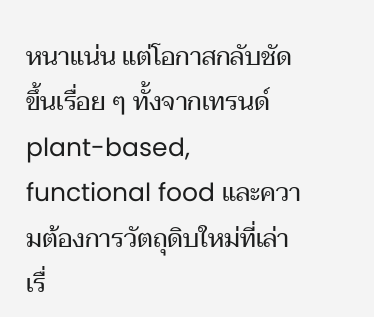หนาแน่น แต่โอกาสกลับชัดขึ้นเรื่อย ๆ ทั้งจากเทรนด์ plant-based, functional food และความต้องการวัตถุดิบใหม่ที่เล่าเรื่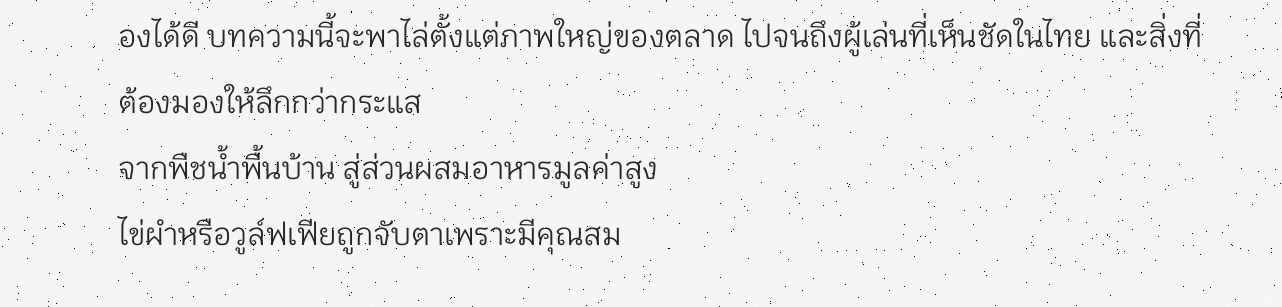องได้ดี บทความนี้จะพาไล่ตั้งแต่ภาพใหญ่ของตลาด ไปจนถึงผู้เล่นที่เห็นชัดในไทย และสิ่งที่ต้องมองให้ลึกกว่ากระแส
จากพืชน้ำพื้นบ้าน สู่ส่วนผสมอาหารมูลค่าสูง
ไข่ผำหรือวูล์ฟเฟียถูกจับตาเพราะมีคุณสม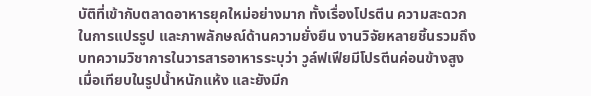บัติที่เข้ากับตลาดอาหารยุคใหม่อย่างมาก ทั้งเรื่องโปรตีน ความสะดวกในการแปรรูป และภาพลักษณ์ด้านความยั่งยืน งานวิจัยหลายชิ้นรวมถึงบทความวิชาการในวารสารอาหารระบุว่า วูล์ฟเฟียมีโปรตีนค่อนข้างสูงเมื่อเทียบในรูปน้ำหนักแห้ง และยังมีก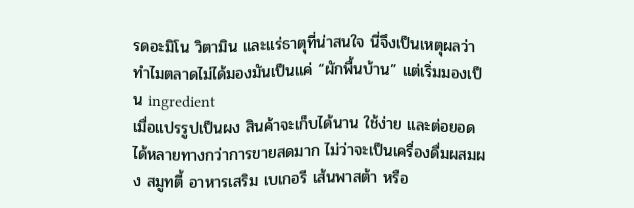รดอะมิโน วิตามิน และแร่ธาตุที่น่าสนใจ นี่จึงเป็นเหตุผลว่าทำไมตลาดไม่ได้มองมันเป็นแค่ “ผักพื้นบ้าน” แต่เริ่มมองเป็น ingredient
เมื่อแปรรูปเป็นผง สินค้าจะเก็บได้นาน ใช้ง่าย และต่อยอดได้หลายทางกว่าการขายสดมาก ไม่ว่าจะเป็นเครื่องดื่มผสมผง สมูทตี้ อาหารเสริม เบเกอรี เส้นพาสต้า หรือ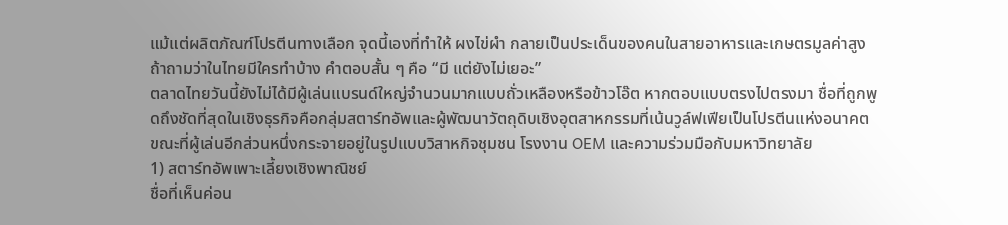แม้แต่ผลิตภัณฑ์โปรตีนทางเลือก จุดนี้เองที่ทำให้ ผงไข่ผำ กลายเป็นประเด็นของคนในสายอาหารและเกษตรมูลค่าสูง
ถ้าถามว่าในไทยมีใครทำบ้าง คำตอบสั้น ๆ คือ “มี แต่ยังไม่เยอะ”
ตลาดไทยวันนี้ยังไม่ได้มีผู้เล่นแบรนด์ใหญ่จำนวนมากแบบถั่วเหลืองหรือข้าวโอ๊ต หากตอบแบบตรงไปตรงมา ชื่อที่ถูกพูดถึงชัดที่สุดในเชิงธุรกิจคือกลุ่มสตาร์ทอัพและผู้พัฒนาวัตถุดิบเชิงอุตสาหกรรมที่เน้นวูล์ฟเฟียเป็นโปรตีนแห่งอนาคต ขณะที่ผู้เล่นอีกส่วนหนึ่งกระจายอยู่ในรูปแบบวิสาหกิจชุมชน โรงงาน OEM และความร่วมมือกับมหาวิทยาลัย
1) สตาร์ทอัพเพาะเลี้ยงเชิงพาณิชย์
ชื่อที่เห็นค่อน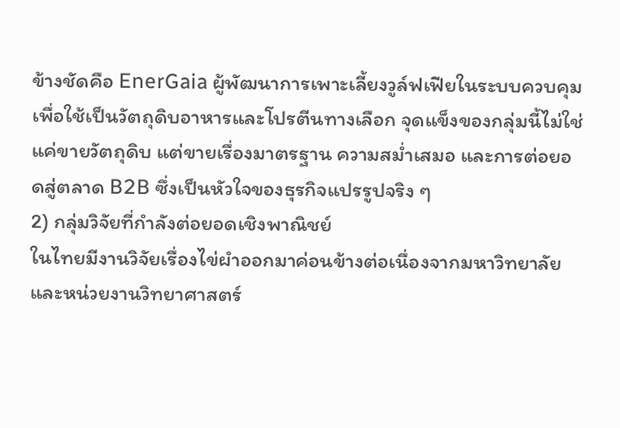ข้างชัดคือ EnerGaia ผู้พัฒนาการเพาะเลี้ยงวูล์ฟเฟียในระบบควบคุม เพื่อใช้เป็นวัตถุดิบอาหารและโปรตีนทางเลือก จุดแข็งของกลุ่มนี้ไม่ใช่แค่ขายวัตถุดิบ แต่ขายเรื่องมาตรฐาน ความสม่ำเสมอ และการต่อยอดสู่ตลาด B2B ซึ่งเป็นหัวใจของธุรกิจแปรรูปจริง ๆ
2) กลุ่มวิจัยที่กำลังต่อยอดเชิงพาณิชย์
ในไทยมีงานวิจัยเรื่องไข่ผำออกมาค่อนข้างต่อเนื่องจากมหาวิทยาลัยและหน่วยงานวิทยาศาสตร์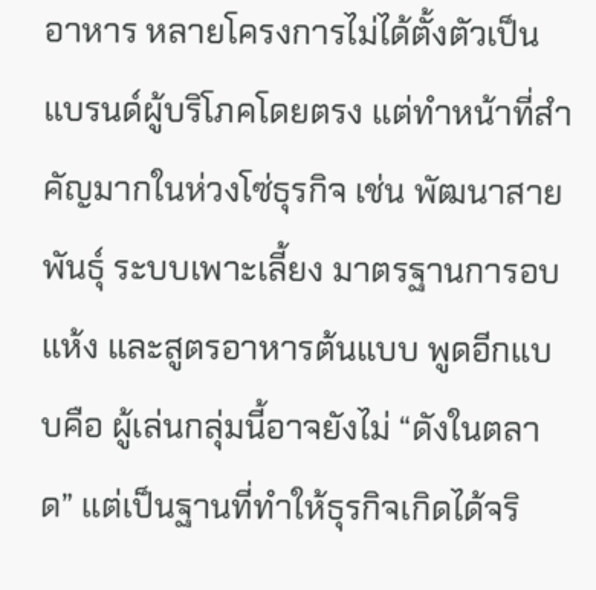อาหาร หลายโครงการไม่ได้ตั้งตัวเป็นแบรนด์ผู้บริโภคโดยตรง แต่ทำหน้าที่สำคัญมากในห่วงโซ่ธุรกิจ เช่น พัฒนาสายพันธุ์ ระบบเพาะเลี้ยง มาตรฐานการอบแห้ง และสูตรอาหารต้นแบบ พูดอีกแบบคือ ผู้เล่นกลุ่มนี้อาจยังไม่ “ดังในตลาด” แต่เป็นฐานที่ทำให้ธุรกิจเกิดได้จริ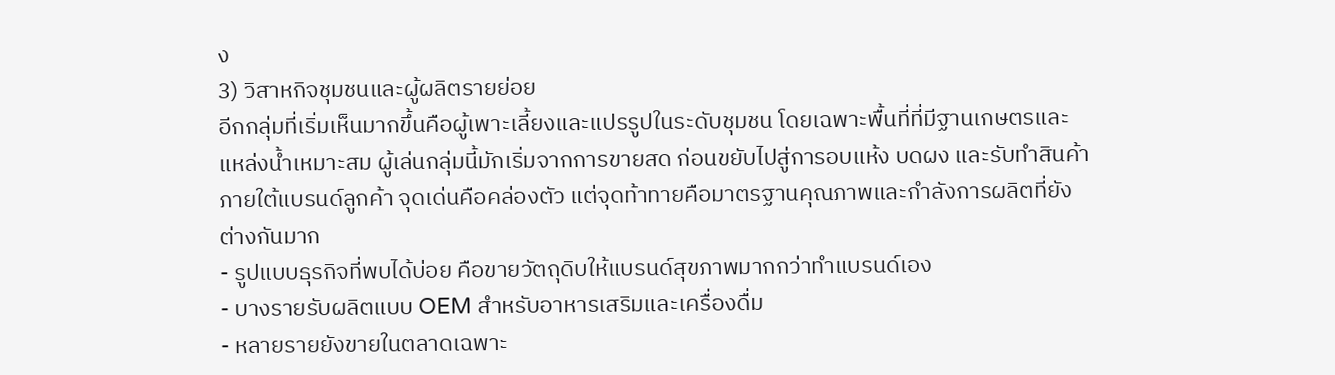ง
3) วิสาหกิจชุมชนและผู้ผลิตรายย่อย
อีกกลุ่มที่เริ่มเห็นมากขึ้นคือผู้เพาะเลี้ยงและแปรรูปในระดับชุมชน โดยเฉพาะพื้นที่ที่มีฐานเกษตรและแหล่งน้ำเหมาะสม ผู้เล่นกลุ่มนี้มักเริ่มจากการขายสด ก่อนขยับไปสู่การอบแห้ง บดผง และรับทำสินค้าภายใต้แบรนด์ลูกค้า จุดเด่นคือคล่องตัว แต่จุดท้าทายคือมาตรฐานคุณภาพและกำลังการผลิตที่ยังต่างกันมาก
- รูปแบบธุรกิจที่พบได้บ่อย คือขายวัตถุดิบให้แบรนด์สุขภาพมากกว่าทำแบรนด์เอง
- บางรายรับผลิตแบบ OEM สำหรับอาหารเสริมและเครื่องดื่ม
- หลายรายยังขายในตลาดเฉพาะ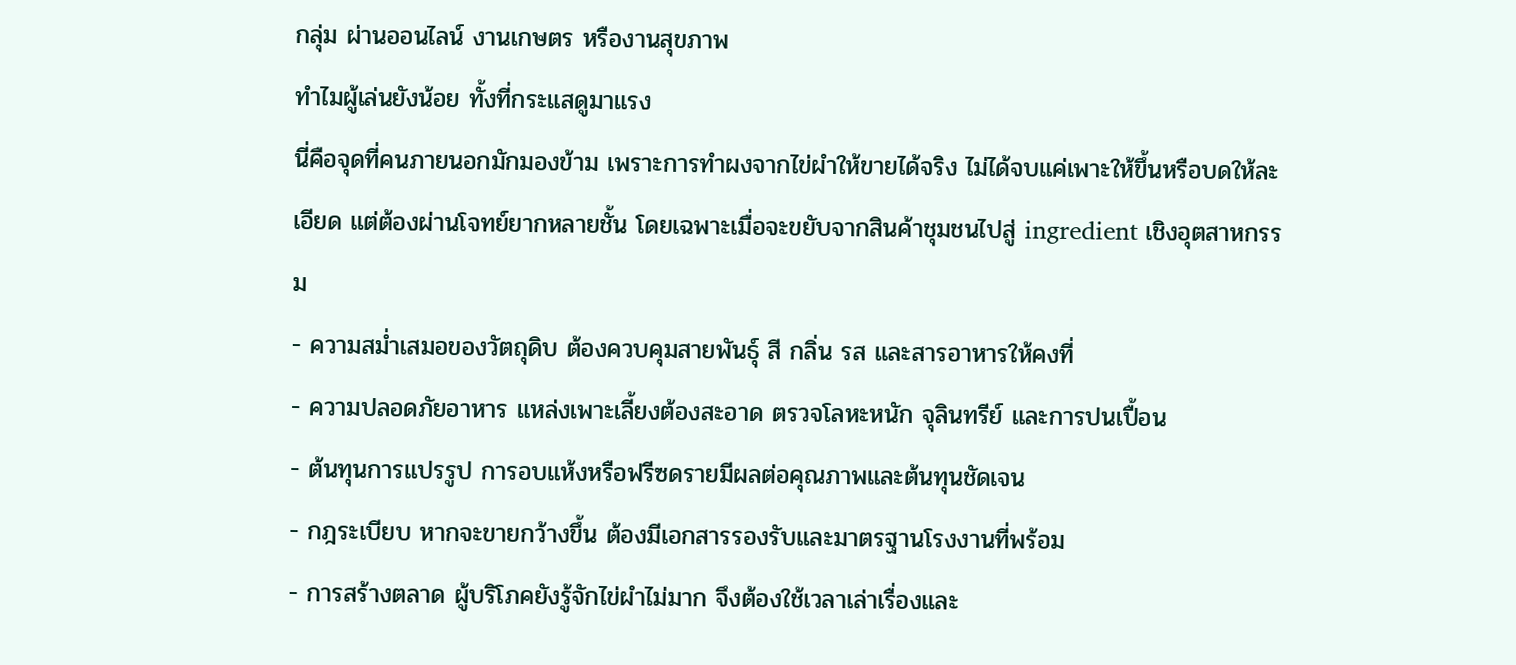กลุ่ม ผ่านออนไลน์ งานเกษตร หรืองานสุขภาพ
ทำไมผู้เล่นยังน้อย ทั้งที่กระแสดูมาแรง
นี่คือจุดที่คนภายนอกมักมองข้าม เพราะการทำผงจากไข่ผำให้ขายได้จริง ไม่ได้จบแค่เพาะให้ขึ้นหรือบดให้ละเอียด แต่ต้องผ่านโจทย์ยากหลายชั้น โดยเฉพาะเมื่อจะขยับจากสินค้าชุมชนไปสู่ ingredient เชิงอุตสาหกรรม
- ความสม่ำเสมอของวัตถุดิบ ต้องควบคุมสายพันธุ์ สี กลิ่น รส และสารอาหารให้คงที่
- ความปลอดภัยอาหาร แหล่งเพาะเลี้ยงต้องสะอาด ตรวจโลหะหนัก จุลินทรีย์ และการปนเปื้อน
- ต้นทุนการแปรรูป การอบแห้งหรือฟรีซดรายมีผลต่อคุณภาพและต้นทุนชัดเจน
- กฎระเบียบ หากจะขายกว้างขึ้น ต้องมีเอกสารรองรับและมาตรฐานโรงงานที่พร้อม
- การสร้างตลาด ผู้บริโภคยังรู้จักไข่ผำไม่มาก จึงต้องใช้เวลาเล่าเรื่องและ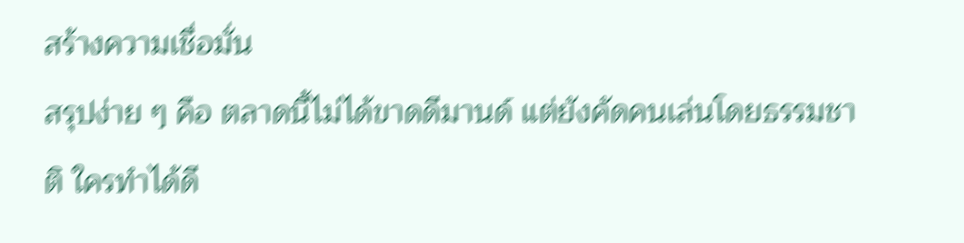สร้างความเชื่อมั่น
สรุปง่าย ๆ คือ ตลาดนี้ไม่ได้ขาดดีมานด์ แต่ยังคัดคนเล่นโดยธรรมชาติ ใครทำได้ดี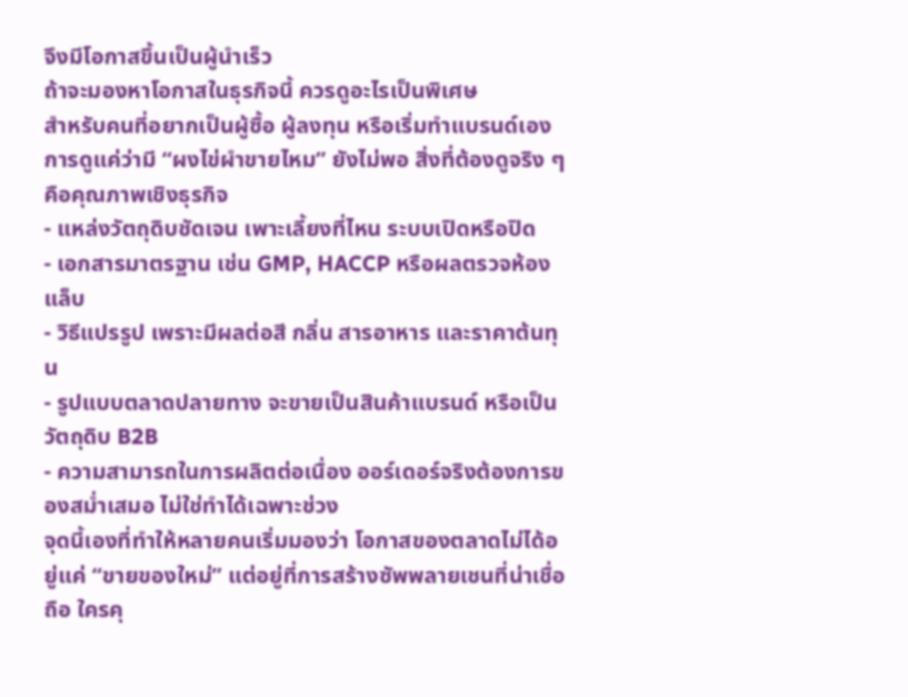จึงมีโอกาสขึ้นเป็นผู้นำเร็ว
ถ้าจะมองหาโอกาสในธุรกิจนี้ ควรดูอะไรเป็นพิเศษ
สำหรับคนที่อยากเป็นผู้ซื้อ ผู้ลงทุน หรือเริ่มทำแบรนด์เอง การดูแค่ว่ามี “ผงไข่ผำขายไหม” ยังไม่พอ สิ่งที่ต้องดูจริง ๆ คือคุณภาพเชิงธุรกิจ
- แหล่งวัตถุดิบชัดเจน เพาะเลี้ยงที่ไหน ระบบเปิดหรือปิด
- เอกสารมาตรฐาน เช่น GMP, HACCP หรือผลตรวจห้องแล็บ
- วิธีแปรรูป เพราะมีผลต่อสี กลิ่น สารอาหาร และราคาต้นทุน
- รูปแบบตลาดปลายทาง จะขายเป็นสินค้าแบรนด์ หรือเป็นวัตถุดิบ B2B
- ความสามารถในการผลิตต่อเนื่อง ออร์เดอร์จริงต้องการของสม่ำเสมอ ไม่ใช่ทำได้เฉพาะช่วง
จุดนี้เองที่ทำให้หลายคนเริ่มมองว่า โอกาสของตลาดไม่ได้อยู่แค่ “ขายของใหม่” แต่อยู่ที่การสร้างซัพพลายเชนที่น่าเชื่อถือ ใครคุ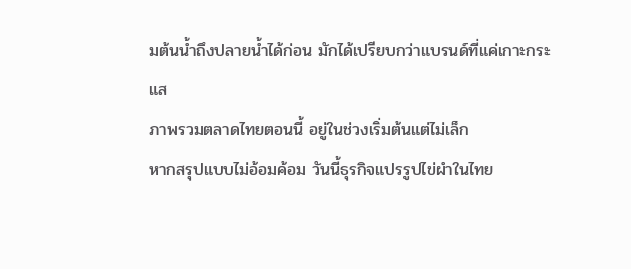มต้นน้ำถึงปลายน้ำได้ก่อน มักได้เปรียบกว่าแบรนด์ที่แค่เกาะกระแส
ภาพรวมตลาดไทยตอนนี้ อยู่ในช่วงเริ่มต้นแต่ไม่เล็ก
หากสรุปแบบไม่อ้อมค้อม วันนี้ธุรกิจแปรรูปไข่ผำในไทย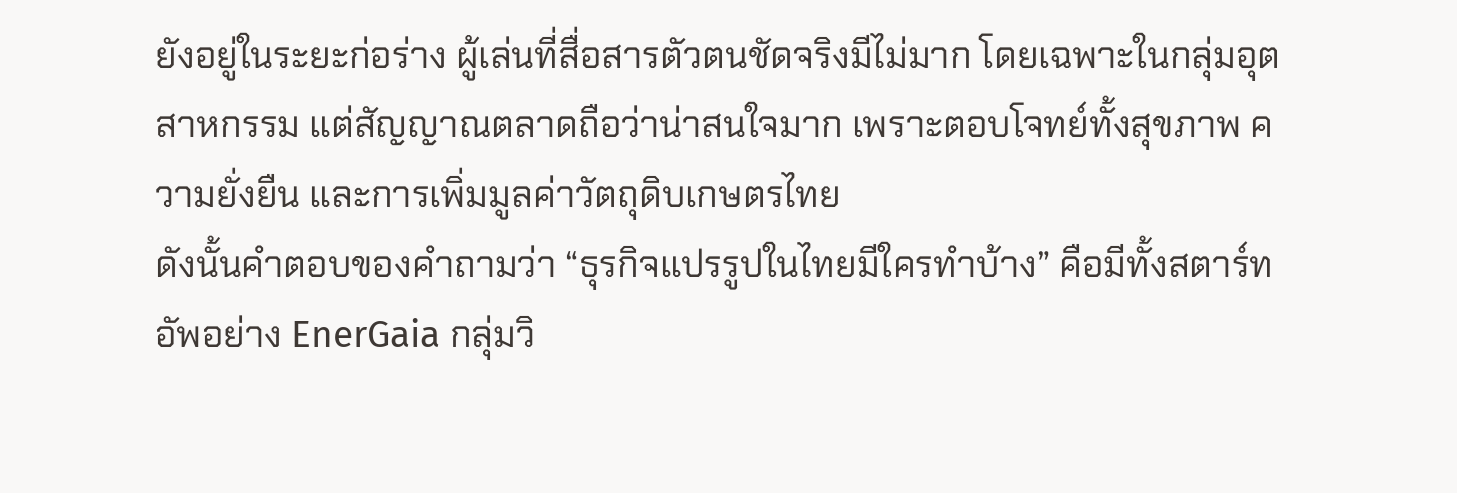ยังอยู่ในระยะก่อร่าง ผู้เล่นที่สื่อสารตัวตนชัดจริงมีไม่มาก โดยเฉพาะในกลุ่มอุตสาหกรรม แต่สัญญาณตลาดถือว่าน่าสนใจมาก เพราะตอบโจทย์ทั้งสุขภาพ ความยั่งยืน และการเพิ่มมูลค่าวัตถุดิบเกษตรไทย
ดังนั้นคำตอบของคำถามว่า “ธุรกิจแปรรูปในไทยมีใครทำบ้าง” คือมีทั้งสตาร์ทอัพอย่าง EnerGaia กลุ่มวิ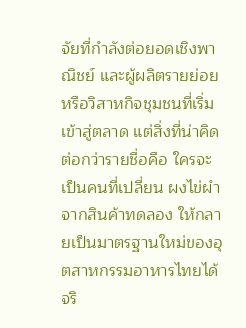จัยที่กำลังต่อยอดเชิงพาณิชย์ และผู้ผลิตรายย่อยหรือวิสาหกิจชุมชนที่เริ่มเข้าสู่ตลาด แต่สิ่งที่น่าคิดต่อกว่ารายชื่อคือ ใครจะเป็นคนที่เปลี่ยน ผงไข่ผำ จากสินค้าทดลอง ให้กลายเป็นมาตรฐานใหม่ของอุตสาหกรรมอาหารไทยได้จริ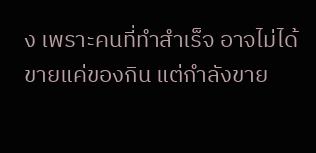ง เพราะคนที่ทำสำเร็จ อาจไม่ได้ขายแค่ของกิน แต่กำลังขาย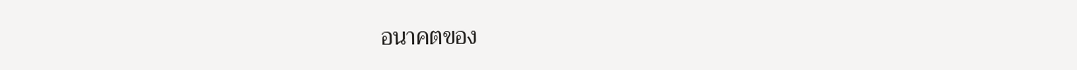อนาคตของ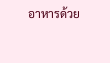อาหารด้วย